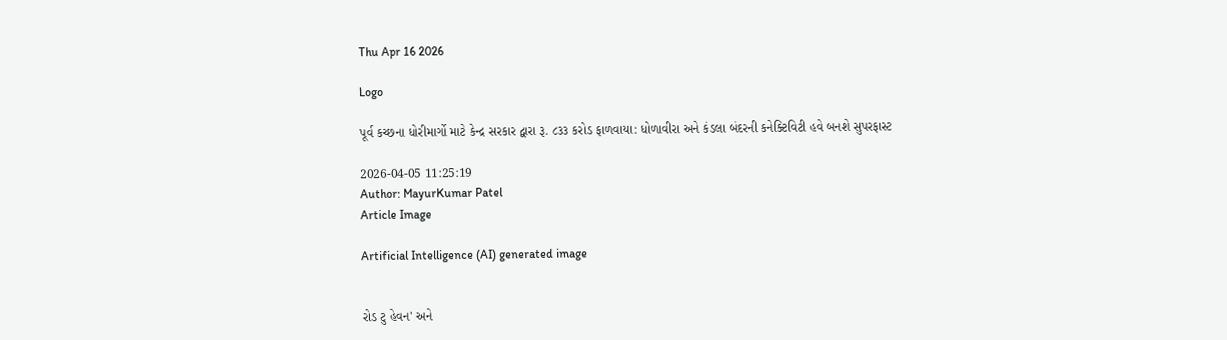Thu Apr 16 2026

Logo

પૂર્વ કચ્છના ધોરીમાર્ગો માટે કેન્દ્ર સરકાર દ્વારા રૂ. ૮૩૩ કરોડ ફાળવાયા: ધોળાવીરા અને કંડલા બંદરની કનેક્ટિવિટી હવે બનશે સુપરફાસ્ટ

2026-04-05 11:25:19
Author: MayurKumar Patel
Article Image

Artificial Intelligence (AI) generated image


રોડ ટુ હેવન' અને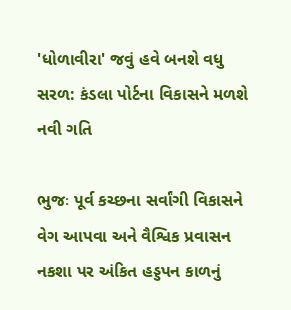'ધોળાવીરા' જવું હવે બનશે વધુ સરળ: કંડલા પોર્ટના વિકાસને મળશે નવી ગતિ

ભુજઃ પૂર્વ કચ્છના સર્વાંગી વિકાસને વેગ આપવા અને વૈશ્વિક પ્રવાસન નકશા પર અંકિત હડ્ડપન કાળનું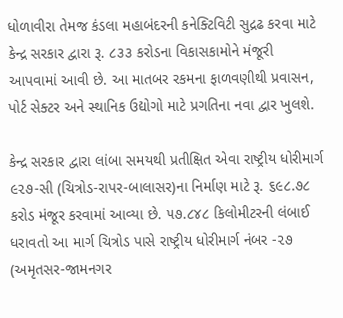ધોળાવીરા તેમજ કંડલા મહાબંદરની કનેક્ટિવિટી સુદ્રઢ કરવા માટે કેન્દ્ર સરકાર દ્વારા રૂ. ૮૩૩ કરોડના વિકાસકામોને મંજૂરી આપવામાં આવી છે. આ માતબર રકમના ફાળવણીથી પ્રવાસન, પોર્ટ સેક્ટર અને સ્થાનિક ઉદ્યોગો માટે પ્રગતિના નવા દ્વાર ખુલશે.

કેન્દ્ર સરકાર દ્વારા લાંબા સમયથી પ્રતીક્ષિત એવા રાષ્ટ્રીય ધોરીમાર્ગ ૯૨૭-સી (ચિત્રોડ-રાપર-બાલાસર)ના નિર્માણ માટે રૂ. ૬૯૮.૭૮ કરોડ મંજૂર કરવામાં આવ્યા છે. ૫૭.૮૪૮ કિલોમીટરની લંબાઈ ધરાવતો આ માર્ગ ચિત્રોડ પાસે રાષ્ટ્રીય ધોરીમાર્ગ નંબર -૨૭ (અમૃતસર-જામનગર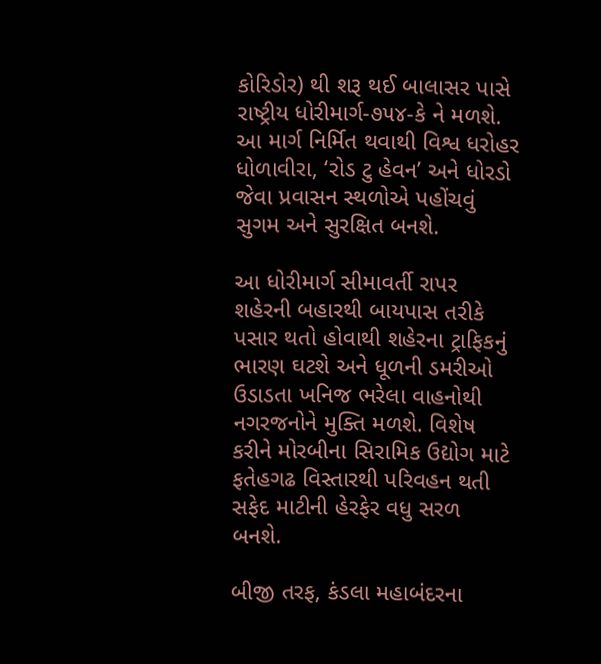કોરિડોર) થી શરૂ થઈ બાલાસર પાસે રાષ્ટ્રીય ધોરીમાર્ગ-૭૫૪-કે ને મળશે. આ માર્ગ નિર્મિત થવાથી વિશ્વ ધરોહર ધોળાવીરા, ‘રોડ ટુ હેવન’ અને ધોરડો જેવા પ્રવાસન સ્થળોએ પહોંચવું સુગમ અને સુરક્ષિત બનશે.

આ ધોરીમાર્ગ સીમાવર્તી રાપર શહેરની બહારથી બાયપાસ તરીકે પસાર થતો હોવાથી શહેરના ટ્રાફિકનું ભારણ ઘટશે અને ધૂળની ડમરીઓ ઉડાડતા ખનિજ ભરેલા વાહનોથી નગરજનોને મુક્તિ મળશે. વિશેષ કરીને મોરબીના સિરામિક ઉદ્યોગ માટે ફતેહગઢ વિસ્તારથી પરિવહન થતી સફેદ માટીની હેરફેર વધુ સરળ બનશે.

બીજી તરફ, કંડલા મહાબંદરના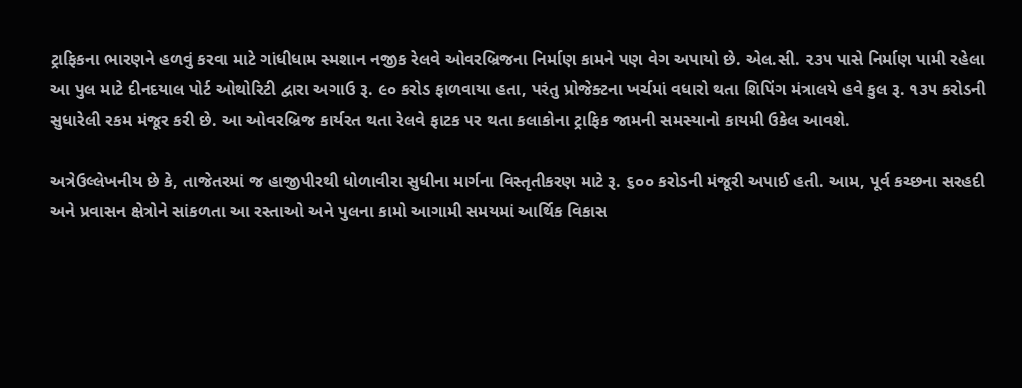ટ્રાફિકના ભારણને હળવું કરવા માટે ગાંધીધામ સ્મશાન નજીક રેલવે ઓવરબ્રિજના નિર્માણ કામને પણ વેગ અપાયો છે. એલ.સી. ૨૩૫ પાસે નિર્માણ પામી રહેલા આ પુલ માટે દીનદયાલ પોર્ટ ઓથોરિટી દ્વારા અગાઉ રૂ. ૯૦ કરોડ ફાળવાયા હતા, પરંતુ પ્રોજેક્ટના ખર્ચમાં વધારો થતા શિપિંગ મંત્રાલયે હવે કુલ રૂ. ૧૩૫ કરોડની સુધારેલી રકમ મંજૂર કરી છે. આ ઓવરબ્રિજ કાર્યરત થતા રેલવે ફાટક પર થતા કલાકોના ટ્રાફિક જામની સમસ્યાનો કાયમી ઉકેલ આવશે.

અત્રેઉલ્લેખનીય છે કે, તાજેતરમાં જ હાજીપીરથી ધોળાવીરા સુધીના માર્ગના વિસ્તૃતીકરણ માટે રૂ. ૬૦૦ કરોડની મંજૂરી અપાઈ હતી. આમ, પૂર્વ કચ્છના સરહદી અને પ્રવાસન ક્ષેત્રોને સાંકળતા આ રસ્તાઓ અને પુલના કામો આગામી સમયમાં આર્થિક વિકાસ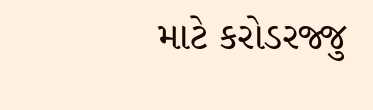માટે કરોડરજ્જુ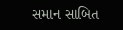સમાન સાબિત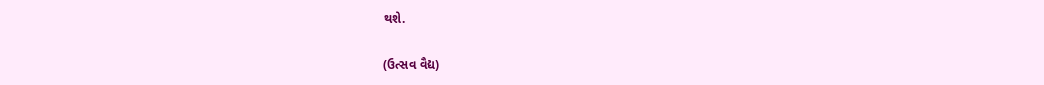થશે.

(ઉત્સવ વૈદ્ય)